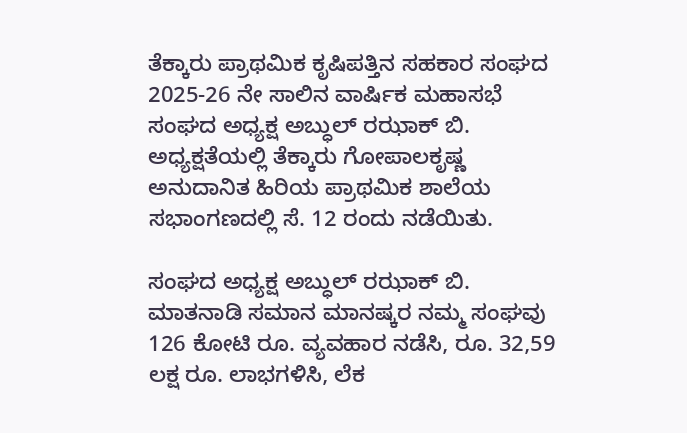ತೆಕ್ಕಾರು ಪ್ರಾಥಮಿಕ ಕೃಷಿಪತ್ತಿನ ಸಹಕಾರ ಸಂಘದ 2025-26 ನೇ ಸಾಲಿನ ವಾರ್ಷಿಕ ಮಹಾಸಭೆ ಸಂಘದ ಅಧ್ಯಕ್ಷ ಅಬ್ಧುಲ್ ರಝಾಕ್ ಬಿ. ಅಧ್ಯಕ್ಷತೆಯಲ್ಲಿ ತೆಕ್ಕಾರು ಗೋಪಾಲಕೃಷ್ಣ ಅನುದಾನಿತ ಹಿರಿಯ ಪ್ರಾಥಮಿಕ ಶಾಲೆಯ ಸಭಾಂಗಣದಲ್ಲಿ ಸೆ. 12 ರಂದು ನಡೆಯಿತು.

ಸಂಘದ ಅಧ್ಯಕ್ಷ ಅಬ್ಧುಲ್ ರಝಾಕ್ ಬಿ. ಮಾತನಾಡಿ ಸಮಾನ ಮಾನಷ್ಕರ ನಮ್ಮ ಸಂಘವು 126 ಕೋಟಿ ರೂ. ವ್ಯವಹಾರ ನಡೆಸಿ, ರೂ. 32,59 ಲಕ್ಷ ರೂ. ಲಾಭಗಳಿಸಿ, ಲೆಕ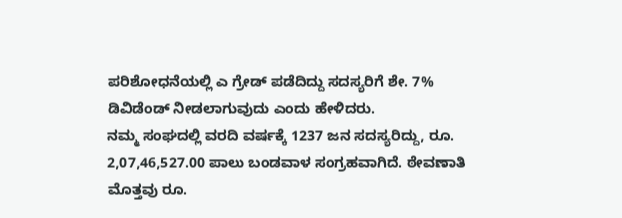ಪರಿಶೋಧನೆಯಲ್ಲಿ ಎ ಗ್ರೇಡ್ ಪಡೆದಿದ್ದು ಸದಸ್ಯರಿಗೆ ಶೇ. 7% ಡಿವಿಡೆಂಡ್ ನೀಡಲಾಗುವುದು ಎಂದು ಹೇಳಿದರು.
ನಮ್ಮ ಸಂಘದಲ್ಲಿ ವರದಿ ವರ್ಷಕ್ಕೆ 1237 ಜನ ಸದಸ್ಯರಿದ್ದು, ರೂ. 2,07,46,527.00 ಪಾಲು ಬಂಡವಾಳ ಸಂಗ್ರಹವಾಗಿದೆ. ಠೇವಣಾತಿ ಮೊತ್ತವು ರೂ.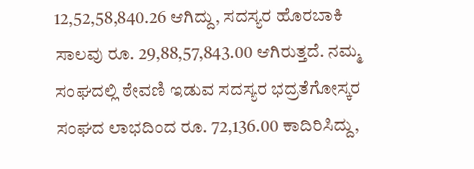12,52,58,840.26 ಆಗಿದ್ದು, ಸದಸ್ಯರ ಹೊರಬಾಕಿ ಸಾಲವು ರೂ. 29,88,57,843.00 ಆಗಿರುತ್ತದೆ. ನಮ್ಮ ಸಂಘದಲ್ಲಿ ಠೇವಣಿ ಇಡುವ ಸದಸ್ಯರ ಭದ್ರತೆಗೋಸ್ಕರ ಸಂಘದ ಲಾಭದಿಂದ ರೂ. 72,136.00 ಕಾದಿರಿಸಿದ್ದು,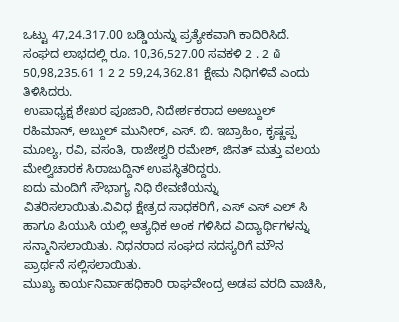ಒಟ್ಟು 47,24.317.00 ಬಡ್ಡಿಯನ್ನು ಪ್ರತ್ಯೇಕವಾಗಿ ಕಾದಿರಿಸಿದೆ. ಸಂಘದ ಲಾಭದಲ್ಲಿ ರೂ. 10,36,527.00 ಸವಕಳಿ 2 . 2 ໖ 50,98,235.61 1 2 2 59,24,362.81 ಕ್ಷೇಮ ನಿಧಿಗಳಿವೆ ಎಂದು ತಿಳಿಸಿದರು.
ಉಪಾಧ್ಯಕ್ಷ ಶೇಖರ ಪೂಜಾರಿ, ನಿದೇರ್ಶಕರಾದ ಅಅಬ್ದುಲ್ ರಹಿಮಾನ್, ಅಬ್ದುಲ್ ಮುನೀರ್, ಎಸ್. ಬಿ. ಇಬ್ರಾಹಿಂ, ಕೃಷ್ಣಪ್ಪ ಮೂಲ್ಯ, ರವಿ, ವಸಂತಿ, ರಾಜೇಶ್ವರಿ ರಮೇಶ್, ಜಿನತ್ ಮತ್ತು ವಲಯ ಮೇಲ್ವಿಚಾರಕ ಸಿರಾಜುದ್ದಿನ್ ಉಪಸ್ಥಿತರಿದ್ದರು.
ಐದು ಮಂದಿಗೆ ಸೌಭಾಗ್ಯ ನಿಧಿ ಠೇವಣಿಯನ್ನು ವಿತರಿಸಲಾಯಿತು.ವಿವಿಧ ಕ್ಷೇತ್ರದ ಸಾಧಕರಿಗೆ, ಎಸ್ ಎಸ್ ಎಲ್ ಸಿ ಹಾಗೂ ಪಿಯುಸಿ ಯಲ್ಲಿ ಅತ್ಯಧಿಕ ಅಂಕ ಗಳಿಸಿದ ವಿದ್ಯಾರ್ಥಿಗಳನ್ನು ಸನ್ಮಾನಿಸಲಾಯಿತು. ನಿಧನರಾದ ಸಂಘದ ಸದಸ್ಯರಿಗೆ ಮೌನ ಪ್ರಾರ್ಥನೆ ಸಲ್ಲಿಸಲಾಯಿತು.
ಮುಖ್ಯ ಕಾರ್ಯನಿರ್ವಾಹಧಿಕಾರಿ ರಾಘವೇಂದ್ರ ಅಡಪ ವರದಿ ವಾಚಿಸಿ,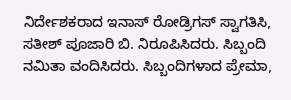ನಿರ್ದೇಶಕರಾದ ಇನಾಸ್ ರೋಡ್ರಿಗಸ್ ಸ್ವಾಗತಿಸಿ, ಸತೀಶ್ ಪೂಜಾರಿ ಬಿ. ನಿರೂಪಿಸಿದರು. ಸಿಬ್ಬಂದಿ ನಮಿತಾ ವಂದಿಸಿದರು. ಸಿಬ್ಬಂದಿಗಳಾದ ಪ್ರೇಮಾ,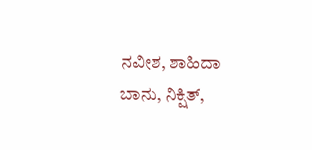ನವೀಶ, ಶಾಹಿದಾ ಬಾನು, ನಿಕ್ಷಿತ್,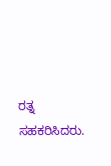ರತ್ನ ಸಹಕರಿಸಿದರು.